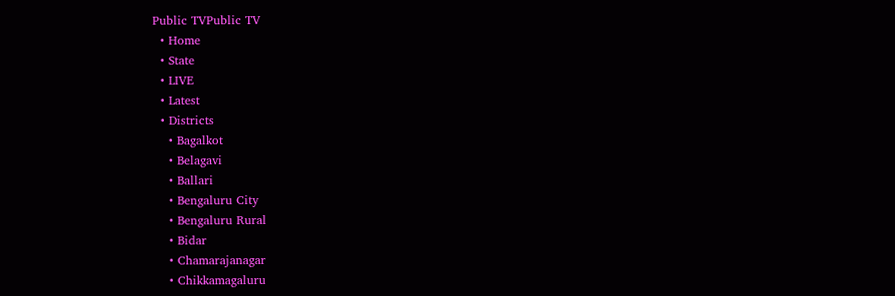Public TVPublic TV
  • Home
  • State
  • LIVE
  • Latest
  • Districts
    • Bagalkot
    • Belagavi
    • Ballari
    • Bengaluru City
    • Bengaluru Rural
    • Bidar
    • Chamarajanagar
    • Chikkamagaluru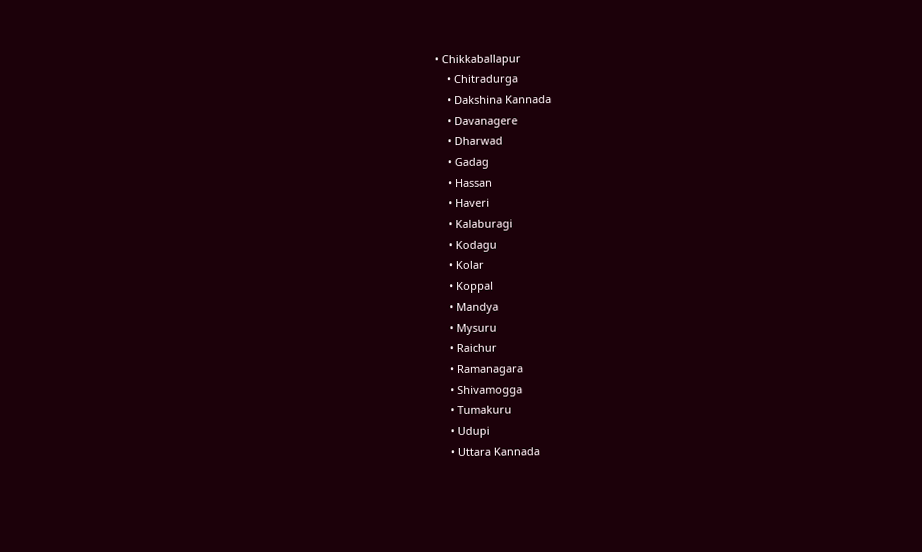• Chikkaballapur
    • Chitradurga
    • Dakshina Kannada
    • Davanagere
    • Dharwad
    • Gadag
    • Hassan
    • Haveri
    • Kalaburagi
    • Kodagu
    • Kolar
    • Koppal
    • Mandya
    • Mysuru
    • Raichur
    • Ramanagara
    • Shivamogga
    • Tumakuru
    • Udupi
    • Uttara Kannada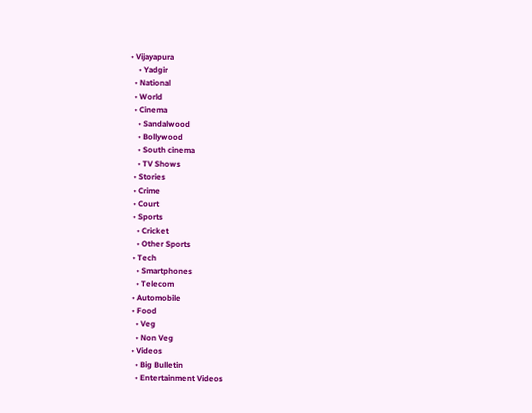• Vijayapura
    • Yadgir
  • National
  • World
  • Cinema
    • Sandalwood
    • Bollywood
    • South cinema
    • TV Shows
  • Stories
  • Crime
  • Court
  • Sports
    • Cricket
    • Other Sports
  • Tech
    • Smartphones
    • Telecom
  • Automobile
  • Food
    • Veg
    • Non Veg
  • Videos
    • Big Bulletin
    • Entertainment Videos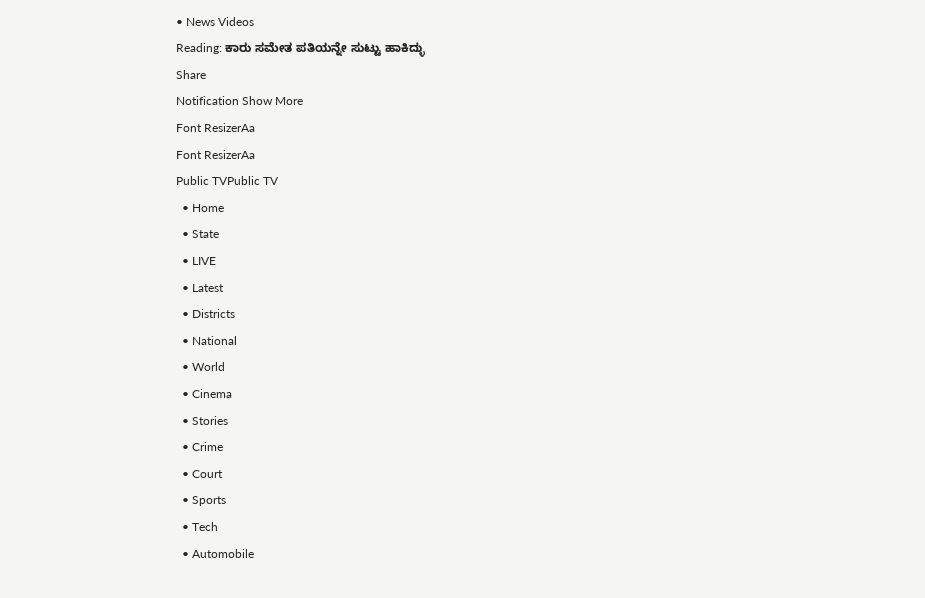• News Videos
Reading: ಕಾರು ಸಮೇತ ಪತಿಯನ್ನೇ ಸುಟ್ಟು ಹಾಕಿದ್ಳು
Share
Notification Show More
Font ResizerAa
Font ResizerAa
Public TVPublic TV
  • Home
  • State
  • LIVE
  • Latest
  • Districts
  • National
  • World
  • Cinema
  • Stories
  • Crime
  • Court
  • Sports
  • Tech
  • Automobile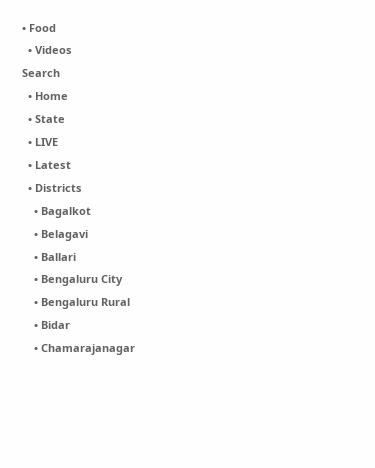• Food
  • Videos
Search
  • Home
  • State
  • LIVE
  • Latest
  • Districts
    • Bagalkot
    • Belagavi
    • Ballari
    • Bengaluru City
    • Bengaluru Rural
    • Bidar
    • Chamarajanagar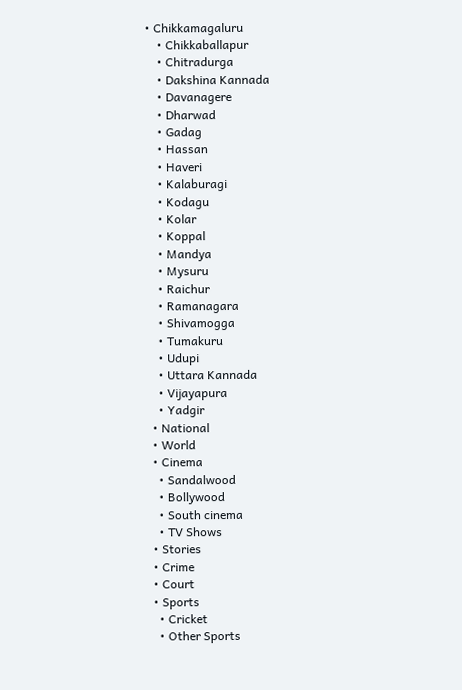• Chikkamagaluru
    • Chikkaballapur
    • Chitradurga
    • Dakshina Kannada
    • Davanagere
    • Dharwad
    • Gadag
    • Hassan
    • Haveri
    • Kalaburagi
    • Kodagu
    • Kolar
    • Koppal
    • Mandya
    • Mysuru
    • Raichur
    • Ramanagara
    • Shivamogga
    • Tumakuru
    • Udupi
    • Uttara Kannada
    • Vijayapura
    • Yadgir
  • National
  • World
  • Cinema
    • Sandalwood
    • Bollywood
    • South cinema
    • TV Shows
  • Stories
  • Crime
  • Court
  • Sports
    • Cricket
    • Other Sports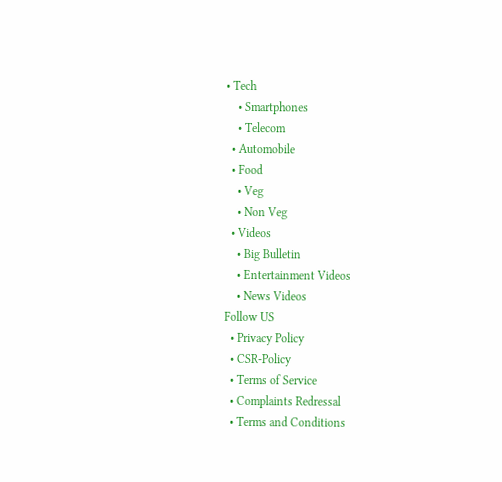• Tech
    • Smartphones
    • Telecom
  • Automobile
  • Food
    • Veg
    • Non Veg
  • Videos
    • Big Bulletin
    • Entertainment Videos
    • News Videos
Follow US
  • Privacy Policy
  • CSR-Policy
  • Terms of Service
  • Complaints Redressal
  • Terms and Conditions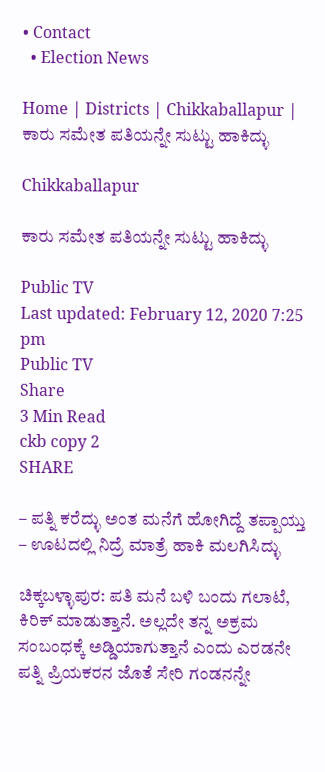• Contact
  • Election News

Home | Districts | Chikkaballapur | ಕಾರು ಸಮೇತ ಪತಿಯನ್ನೇ ಸುಟ್ಟು ಹಾಕಿದ್ಳು

Chikkaballapur

ಕಾರು ಸಮೇತ ಪತಿಯನ್ನೇ ಸುಟ್ಟು ಹಾಕಿದ್ಳು

Public TV
Last updated: February 12, 2020 7:25 pm
Public TV
Share
3 Min Read
ckb copy 2
SHARE

– ಪತ್ನಿ ಕರೆದ್ಳು ಅಂತ ಮನೆಗೆ ಹೋಗಿದ್ದೆ ತಪ್ಪಾಯ್ತು
– ಊಟದಲ್ಲಿ ನಿದ್ರೆ ಮಾತ್ರೆ ಹಾಕಿ ಮಲಗಿಸಿದ್ಳು

ಚಿಕ್ಕಬಳ್ಳಾಪುರ: ಪತಿ ಮನೆ ಬಳಿ ಬಂದು ಗಲಾಟೆ, ಕಿರಿಕ್ ಮಾಡುತ್ತಾನೆ. ಅಲ್ಲದೇ ತನ್ನ ಅಕ್ರಮ ಸಂಬಂಧಕ್ಕೆ ಅಡ್ಡಿಯಾಗುತ್ತಾನೆ ಎಂದು ಎರಡನೇ ಪತ್ನಿ ಪ್ರಿಯಕರನ ಜೊತೆ ಸೇರಿ ಗಂಡನನ್ನೇ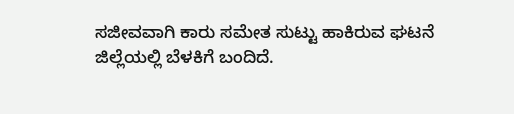ಸಜೀವವಾಗಿ ಕಾರು ಸಮೇತ ಸುಟ್ಟು ಹಾಕಿರುವ ಘಟನೆ ಜಿಲ್ಲೆಯಲ್ಲಿ ಬೆಳಕಿಗೆ ಬಂದಿದೆ.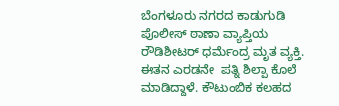ಬೆಂಗಳೂರು ನಗರದ ಕಾಡುಗುಡಿ ಪೊಲೀಸ್ ಠಾಣಾ ವ್ಯಾಪ್ತಿಯ ರೌಡಿಶೀಟರ್ ಧರ್ಮೆಂದ್ರ ಮೃತ ವ್ಯಕ್ತಿ. ಈತನ ಎರಡನೇ  ಪತ್ನಿ ಶಿಲ್ಪಾ ಕೊಲೆ ಮಾಡಿದ್ದಾಳೆ. ಕೌಟುಂಬಿಕ ಕಲಹದ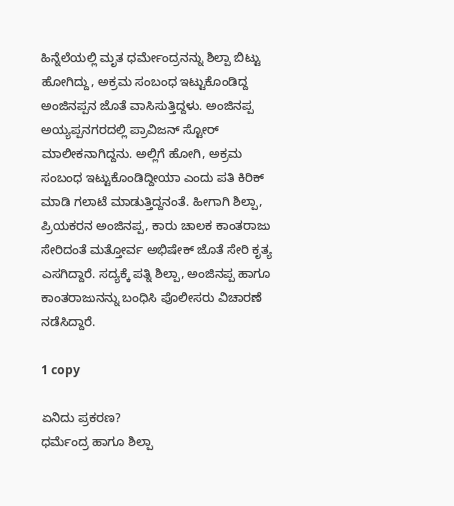ಹಿನ್ನೆಲೆಯಲ್ಲಿ ಮೃತ ಧರ್ಮೇಂದ್ರನನ್ನು ಶಿಲ್ಪಾ ಬಿಟ್ಟು ಹೋಗಿದ್ದು, ಅಕ್ರಮ ಸಂಬಂಧ ಇಟ್ಟುಕೊಂಡಿದ್ದ ಅಂಜಿನಪ್ಪನ ಜೊತೆ ವಾಸಿಸುತ್ತಿದ್ದಳು. ಅಂಜಿನಪ್ಪ ಅಯ್ಯಪ್ಪನಗರದಲ್ಲಿ ಪ್ರಾವಿಜನ್ ಸ್ಟೋರ್ ಮಾಲೀಕನಾಗಿದ್ದನು. ಅಲ್ಲಿಗೆ ಹೋಗಿ, ಅಕ್ರಮ ಸಂಬಂಧ ಇಟ್ಟುಕೊಂಡಿದ್ದೀಯಾ ಎಂದು ಪತಿ ಕಿರಿಕ್ ಮಾಡಿ ಗಲಾಟೆ ಮಾಡುತ್ತಿದ್ದನಂತೆ. ಹೀಗಾಗಿ ಶಿಲ್ಪಾ, ಪ್ರಿಯಕರನ ಅಂಜಿನಪ್ಪ, ಕಾರು ಚಾಲಕ ಕಾಂತರಾಜು ಸೇರಿದಂತೆ ಮತ್ತೋರ್ವ ಅಭಿಷೇಕ್ ಜೊತೆ ಸೇರಿ ಕೃತ್ಯ ಎಸಗಿದ್ದಾರೆ. ಸದ್ಯಕ್ಕೆ ಪತ್ನಿ ಶಿಲ್ಪಾ, ಅಂಜಿನಪ್ಪ ಹಾಗೂ ಕಾಂತರಾಜುನನ್ನು ಬಂಧಿಸಿ ಪೊಲೀಸರು ವಿಚಾರಣೆ ನಡೆಸಿದ್ದಾರೆ.

1 copy

ಏನಿದು ಪ್ರಕರಣ?
ಧರ್ಮೆಂದ್ರ ಹಾಗೂ ಶಿಲ್ಪಾ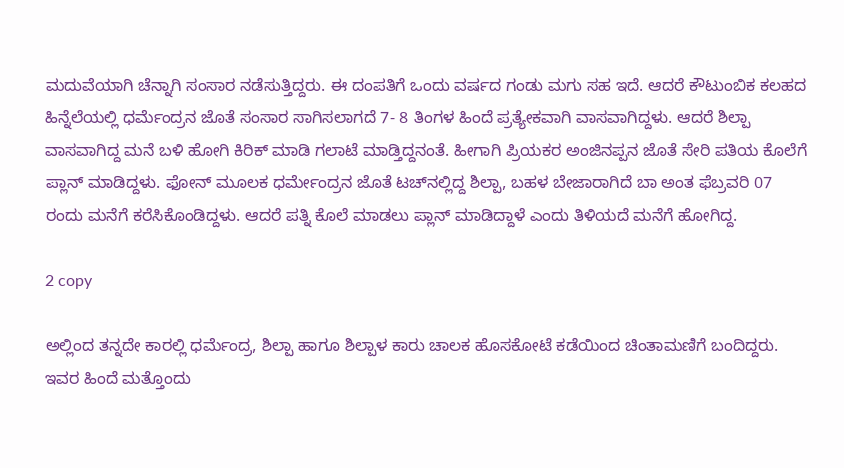ಮದುವೆಯಾಗಿ ಚೆನ್ನಾಗಿ ಸಂಸಾರ ನಡೆಸುತ್ತಿದ್ದರು. ಈ ದಂಪತಿಗೆ ಒಂದು ವರ್ಷದ ಗಂಡು ಮಗು ಸಹ ಇದೆ. ಆದರೆ ಕೌಟುಂಬಿಕ ಕಲಹದ ಹಿನ್ನೆಲೆಯಲ್ಲಿ ಧರ್ಮೆಂದ್ರನ ಜೊತೆ ಸಂಸಾರ ಸಾಗಿಸಲಾಗದೆ 7- 8 ತಿಂಗಳ ಹಿಂದೆ ಪ್ರತ್ಯೇಕವಾಗಿ ವಾಸವಾಗಿದ್ದಳು. ಆದರೆ ಶಿಲ್ಪಾ ವಾಸವಾಗಿದ್ದ ಮನೆ ಬಳಿ ಹೋಗಿ ಕಿರಿಕ್ ಮಾಡಿ ಗಲಾಟೆ ಮಾಡ್ತಿದ್ದನಂತೆ. ಹೀಗಾಗಿ ಪ್ರಿಯಕರ ಅಂಜಿನಪ್ಪನ ಜೊತೆ ಸೇರಿ ಪತಿಯ ಕೊಲೆಗೆ ಪ್ಲಾನ್ ಮಾಡಿದ್ದಳು. ಫೋನ್ ಮೂಲಕ ಧರ್ಮೇಂದ್ರನ ಜೊತೆ ಟಚ್‍ನಲ್ಲಿದ್ದ ಶಿಲ್ಪಾ, ಬಹಳ ಬೇಜಾರಾಗಿದೆ ಬಾ ಅಂತ ಫೆಬ್ರವರಿ 07 ರಂದು ಮನೆಗೆ ಕರೆಸಿಕೊಂಡಿದ್ದಳು. ಆದರೆ ಪತ್ನಿ ಕೊಲೆ ಮಾಡಲು ಪ್ಲಾನ್ ಮಾಡಿದ್ದಾಳೆ ಎಂದು ತಿಳಿಯದೆ ಮನೆಗೆ ಹೋಗಿದ್ದ.

2 copy

ಅಲ್ಲಿಂದ ತನ್ನದೇ ಕಾರಲ್ಲಿ ಧರ್ಮೆಂದ್ರ, ಶಿಲ್ಪಾ ಹಾಗೂ ಶಿಲ್ಪಾಳ ಕಾರು ಚಾಲಕ ಹೊಸಕೋಟೆ ಕಡೆಯಿಂದ ಚಿಂತಾಮಣಿಗೆ ಬಂದಿದ್ದರು. ಇವರ ಹಿಂದೆ ಮತ್ತೊಂದು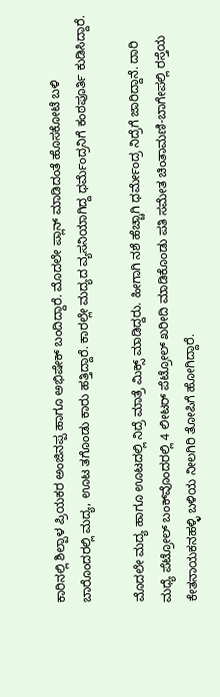ಕಾರಿನಲ್ಲಿ ಶಿಲ್ಪಾಳ ಪ್ರಿಯಕರ ಅಂಜಿನಪ್ಪ ಹಾಗೂ ಅಭಿಷೇಕ್ ಬಂದಿದ್ದಾರೆ. ಮೊದಲೇ ಪ್ಲಾನ್ ಮಾಡಿದಂತೆ ಹೊಸಕೋಟೆ ಬಳಿ ಬಾರೊಂದರಲ್ಲಿ ಮದ್ಯ, ಊಟ ತಗೊಂಡು ಕಾರು ಹತ್ತಿದ್ದಾರೆ. ಕಾರಲ್ಲೇ ಮದ್ಯದ ವ್ಯಸನಿಯಾಗಿದ್ದ ಧರ್ಮೆಂದ್ರನಿಗೆ ಕಂಠಪೂರ್ತಿ ಕುಡಿಸಿದ್ದಾರೆ.

ಮೊದಲೇ ಮದ್ಯ ಹಾಗೂ ಊಟದಲ್ಲಿ ನಿದ್ರೆ ಮಾತ್ರೆ ಮಿಕ್ಸ್ ಮಾಡಿದ್ದರು. ಹೀಗಾಗಿ ನಶೆ ಹೆಚ್ಚಾಗಿ ಧರ್ಮೇಂದ್ರ ನಿದ್ರೆಗೆ ಜಾರಿದ್ದಾನೆ. ದಾರಿ ಮಧ್ಯೆ ಪೆಟ್ರೋಲ್ ಬಂಕ್‍ವೊಂದರಲ್ಲಿ 4 ಲೀಟರ್ ಪೆಟ್ರೋಲ್ ಖರೀದಿ ಮಾಡಿಕೊಂಡು ಪತಿ ಸಮೇತ ಚಿಂತಾಮಣಿ-ಬಾಗೇಪಲ್ಲಿ ರಸ್ತೆಯ ಕೇತನಾಯಕನಹಳ್ಳಿ ಬಳಿಯ ನೀಲಗಿರಿ ತೋಪಿಗೆ ಹೋಗಿದ್ದಾರೆ.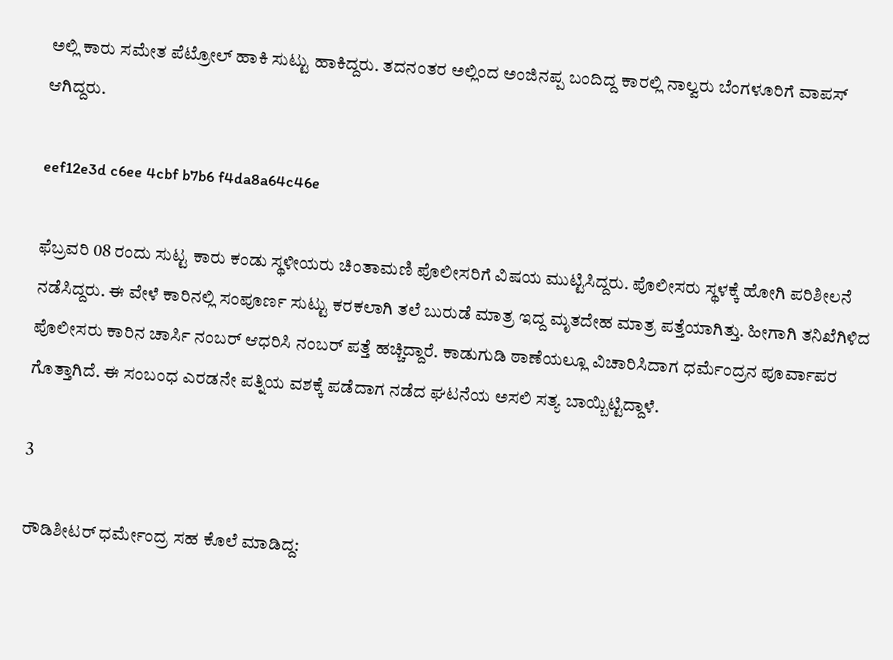ಅಲ್ಲಿ ಕಾರು ಸಮೇತ ಪೆಟ್ರೋಲ್ ಹಾಕಿ ಸುಟ್ಟು ಹಾಕಿದ್ದರು. ತದನಂತರ ಅಲ್ಲಿಂದ ಅಂಜಿನಪ್ಪ ಬಂದಿದ್ದ ಕಾರಲ್ಲಿ ನಾಲ್ವರು ಬೆಂಗಳೂರಿಗೆ ವಾಪಸ್ ಆಗಿದ್ದರು.

eef12e3d c6ee 4cbf b7b6 f4da8a64c46e

ಫೆಬ್ರವರಿ 08 ರಂದು ಸುಟ್ಟ ಕಾರು ಕಂಡು ಸ್ಥಳೀಯರು ಚಿಂತಾಮಣಿ ಪೊಲೀಸರಿಗೆ ವಿಷಯ ಮುಟ್ಟಿಸಿದ್ದರು. ಪೊಲೀಸರು ಸ್ಥಳಕ್ಕೆ ಹೋಗಿ ಪರಿಶೀಲನೆ ನಡೆಸಿದ್ದರು. ಈ ವೇಳೆ ಕಾರಿನಲ್ಲಿ ಸಂಪೂರ್ಣ ಸುಟ್ಟು ಕರಕಲಾಗಿ ತಲೆ ಬುರುಡೆ ಮಾತ್ರ ಇದ್ದ ಮೃತದೇಹ ಮಾತ್ರ ಪತ್ತೆಯಾಗಿತ್ತು. ಹೀಗಾಗಿ ತನಿಖೆಗಿಳಿದ ಪೊಲೀಸರು ಕಾರಿನ ಚಾರ್ಸಿ ನಂಬರ್ ಆಧರಿಸಿ ನಂಬರ್ ಪತ್ತೆ ಹಚ್ಚಿದ್ದಾರೆ. ಕಾಡುಗುಡಿ ಠಾಣೆಯಲ್ಲೂ ವಿಚಾರಿಸಿದಾಗ ಧರ್ಮೆಂದ್ರನ ಪೂರ್ವಾಪರ ಗೊತ್ತಾಗಿದೆ. ಈ ಸಂಬಂಧ ಎರಡನೇ ಪತ್ನಿಯ ವಶಕ್ಕೆ ಪಡೆದಾಗ ನಡೆದ ಘಟನೆಯ ಅಸಲಿ ಸತ್ಯ ಬಾಯ್ಬಿಟ್ಟಿದ್ದಾಳೆ.

3

ರೌಡಿಶೀಟರ್ ಧರ್ಮೇಂದ್ರ ಸಹ ಕೊಲೆ ಮಾಡಿದ್ದ: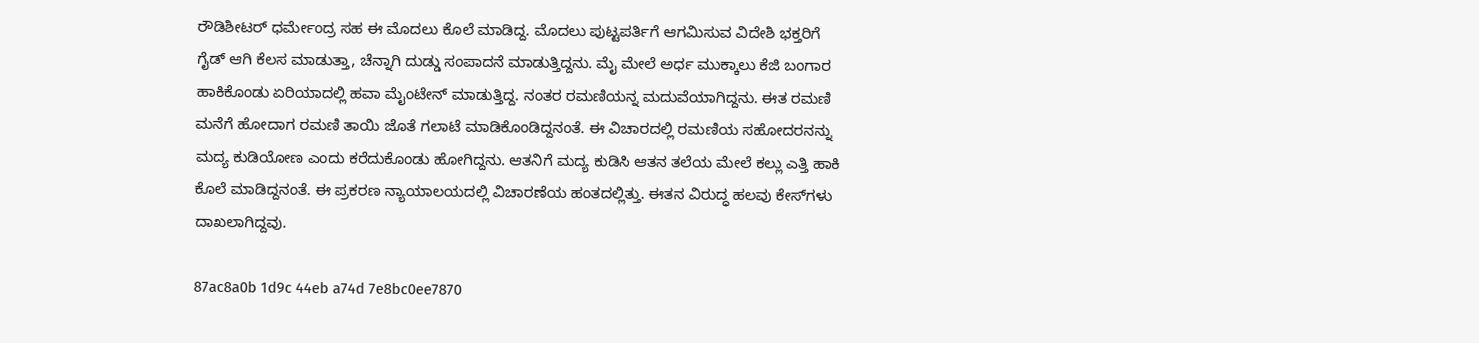ರೌಡಿಶೀಟರ್ ಧರ್ಮೇಂದ್ರ ಸಹ ಈ ಮೊದಲು ಕೊಲೆ ಮಾಡಿದ್ದ. ಮೊದಲು ಪುಟ್ಟಪರ್ತಿಗೆ ಆಗಮಿಸುವ ವಿದೇಶಿ ಭಕ್ತರಿಗೆ ಗೈಡ್ ಆಗಿ ಕೆಲಸ ಮಾಡುತ್ತಾ, ಚೆನ್ನಾಗಿ ದುಡ್ಡು ಸಂಪಾದನೆ ಮಾಡುತ್ತಿದ್ದನು. ಮೈ ಮೇಲೆ ಅರ್ಧ ಮುಕ್ಕಾಲು ಕೆಜಿ ಬಂಗಾರ ಹಾಕಿಕೊಂಡು ಏರಿಯಾದಲ್ಲಿ ಹವಾ ಮೈಂಟೇನ್ ಮಾಡುತ್ತಿದ್ದ. ನಂತರ ರಮಣಿಯನ್ನ ಮದುವೆಯಾಗಿದ್ದನು. ಈತ ರಮಣಿ ಮನೆಗೆ ಹೋದಾಗ ರಮಣಿ ತಾಯಿ ಜೊತೆ ಗಲಾಟೆ ಮಾಡಿಕೊಂಡಿದ್ದನಂತೆ. ಈ ವಿಚಾರದಲ್ಲಿ ರಮಣಿಯ ಸಹೋದರನನ್ನು ಮದ್ಯ ಕುಡಿಯೋಣ ಎಂದು ಕರೆದುಕೊಂಡು ಹೋಗಿದ್ದನು. ಆತನಿಗೆ ಮದ್ಯ ಕುಡಿಸಿ ಆತನ ತಲೆಯ ಮೇಲೆ ಕಲ್ಲು ಎತ್ತಿ ಹಾಕಿ ಕೊಲೆ ಮಾಡಿದ್ದನಂತೆ. ಈ ಪ್ರಕರಣ ನ್ಯಾಯಾಲಯದಲ್ಲಿ ವಿಚಾರಣೆಯ ಹಂತದಲ್ಲಿತ್ತು. ಈತನ ವಿರುದ್ಧ ಹಲವು ಕೇಸ್‍ಗಳು ದಾಖಲಾಗಿದ್ದವು.

87ac8a0b 1d9c 44eb a74d 7e8bc0ee7870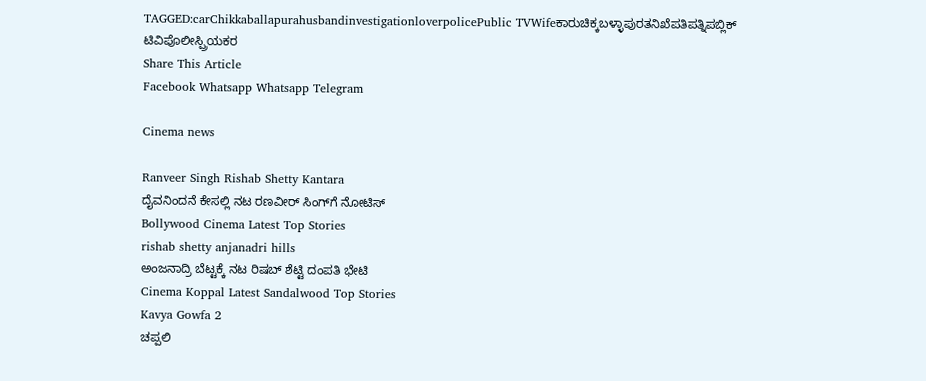TAGGED:carChikkaballapurahusbandinvestigationloverpolicePublic TVWifeಕಾರುಚಿಕ್ಕಬಳ್ಳಾಪುರತನಿಖೆಪತಿಪತ್ನಿಪಬ್ಲಿಕ್ ಟಿವಿಪೊಲೀಸ್ಪ್ರಿಯಕರ
Share This Article
Facebook Whatsapp Whatsapp Telegram

Cinema news

Ranveer Singh Rishab Shetty Kantara
ದೈವನಿಂದನೆ ಕೇಸಲ್ಲಿ ನಟ ರಣವೀರ್ ಸಿಂಗ್‌ಗೆ ನೋಟಿಸ್
Bollywood Cinema Latest Top Stories
rishab shetty anjanadri hills
ಅಂಜನಾದ್ರಿ ಬೆಟ್ಟಕ್ಕೆ ನಟ ರಿಷಬ್‌ ಶೆಟ್ಟಿ ದಂಪತಿ ಭೇಟಿ‌
Cinema Koppal Latest Sandalwood Top Stories
Kavya Gowfa 2
ಚಪ್ಪಲಿ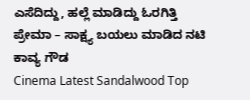ಎಸೆದಿದ್ದು, ಹಲ್ಲೆ ಮಾಡಿದ್ದು ಓರಗಿತ್ತಿ ಪ್ರೇಮಾ – ಸಾಕ್ಷ್ಯ ಬಯಲು ಮಾಡಿದ ನಟಿ ಕಾವ್ಯ ಗೌಡ
Cinema Latest Sandalwood Top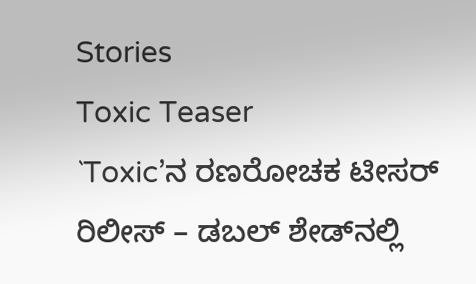Stories
Toxic Teaser
`Toxic’ನ ರಣರೋಚಕ ಟೀಸರ್ ರಿಲೀಸ್ – ಡಬಲ್‌ ಶೇಡ್‌ನಲ್ಲಿ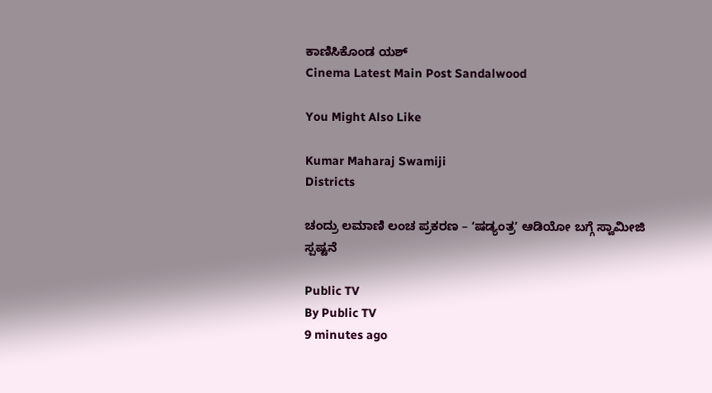ಕಾಣಿಸಿಕೊಂಡ ಯಶ್‌
Cinema Latest Main Post Sandalwood

You Might Also Like

Kumar Maharaj Swamiji
Districts

ಚಂದ್ರು ಲಮಾಣಿ ಲಂಚ ಪ್ರಕರಣ – ʻಷಡ್ಯಂತ್ರʼ ಆಡಿಯೋ ಬಗ್ಗೆ ಸ್ವಾಮೀಜಿ ಸ್ಪಷ್ಟನೆ

Public TV
By Public TV
9 minutes ago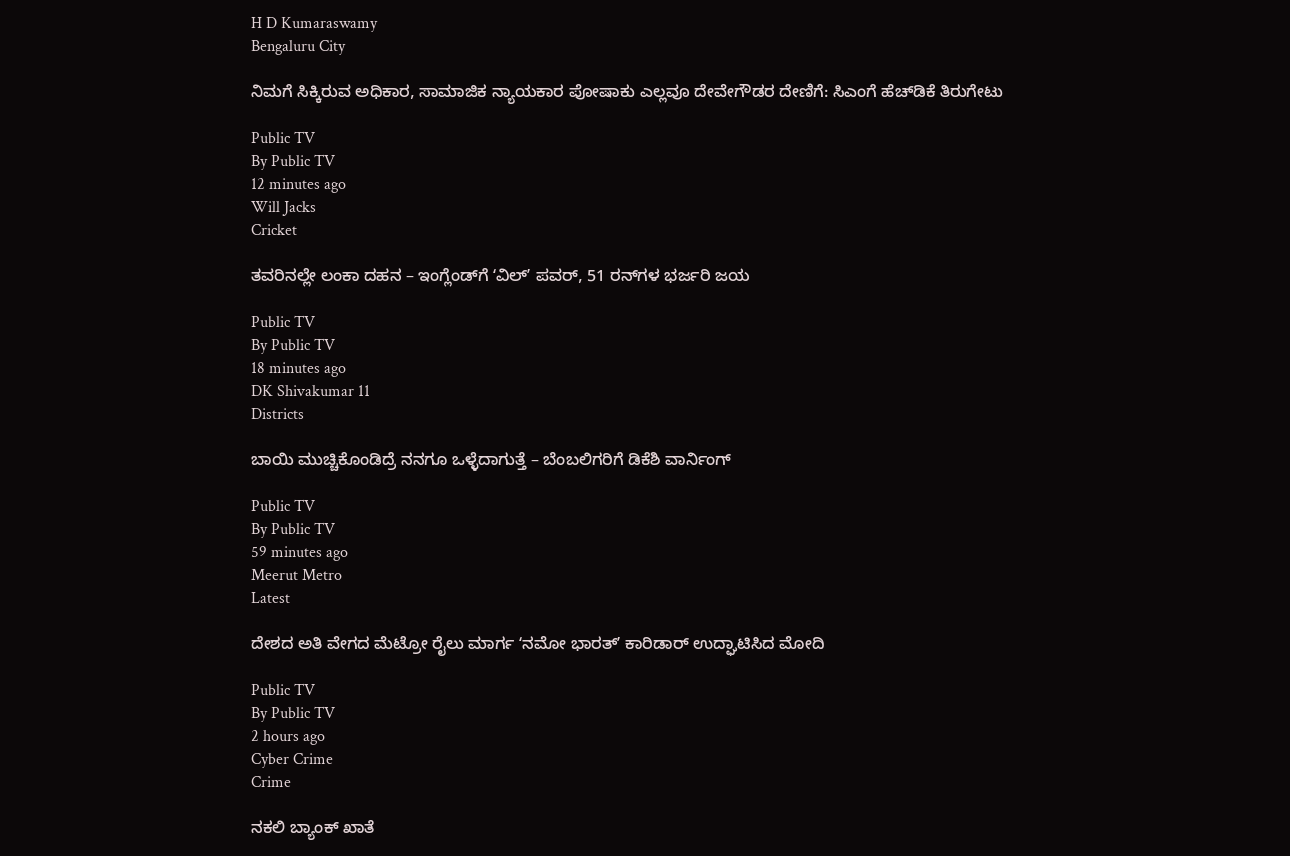H D Kumaraswamy
Bengaluru City

ನಿಮಗೆ ಸಿಕ್ಕಿರುವ ಅಧಿಕಾರ, ಸಾಮಾಜಿಕ ನ್ಯಾಯಕಾರ ಪೋಷಾಕು ಎಲ್ಲವೂ ದೇವೇಗೌಡರ ದೇಣಿಗೆ: ಸಿಎಂಗೆ ಹೆಚ್‌ಡಿಕೆ ತಿರುಗೇಟು

Public TV
By Public TV
12 minutes ago
Will Jacks
Cricket

ತವರಿನಲ್ಲೇ ಲಂಕಾ ದಹನ – ಇಂಗ್ಲೆಂಡ್‌ಗೆ ʻವಿಲ್‌ʼ ಪವರ್‌, 51 ರನ್‌ಗಳ ಭರ್ಜರಿ ಜಯ

Public TV
By Public TV
18 minutes ago
DK Shivakumar 11
Districts

ಬಾಯಿ ಮುಚ್ಚಿಕೊಂಡಿದ್ರೆ ನನಗೂ ಒಳ್ಳೆದಾಗುತ್ತೆ – ಬೆಂಬಲಿಗರಿಗೆ ಡಿಕೆಶಿ ವಾರ್ನಿಂಗ್

Public TV
By Public TV
59 minutes ago
Meerut Metro
Latest

ದೇಶದ ಅತಿ ವೇಗದ ಮೆಟ್ರೋ ರೈಲು ಮಾರ್ಗ ʻನಮೋ ಭಾರತ್ʼ ಕಾರಿಡಾರ್‌ ಉದ್ಘಾಟಿಸಿದ ಮೋದಿ

Public TV
By Public TV
2 hours ago
Cyber Crime
Crime

ನಕಲಿ ಬ್ಯಾಂಕ್‌ ಖಾತೆ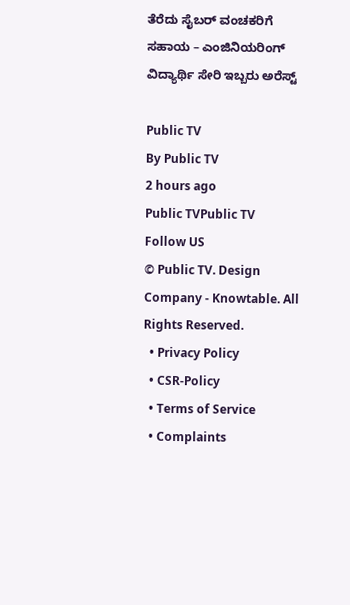ತೆರೆದು ಸೈಬರ್‌ ವಂಚಕರಿಗೆ ಸಹಾಯ – ಎಂಜಿನಿಯರಿಂಗ್ ವಿದ್ಯಾರ್ಥಿ ಸೇರಿ ಇಬ್ಬರು ಅರೆಸ್ಟ್‌

Public TV
By Public TV
2 hours ago
Public TVPublic TV
Follow US
© Public TV. Design Company - Knowtable. All Rights Reserved.
  • Privacy Policy
  • CSR-Policy
  • Terms of Service
  • Complaints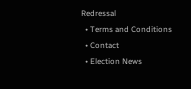Redressal
  • Terms and Conditions
  • Contact
  • Election News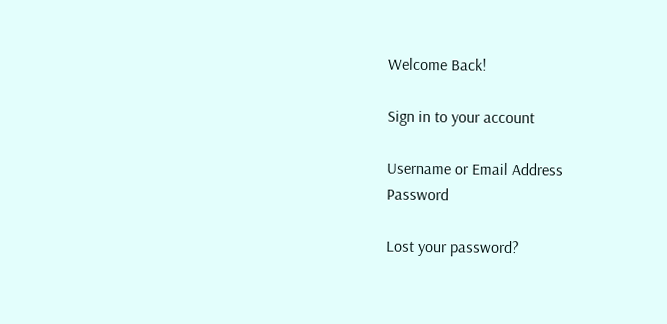Welcome Back!

Sign in to your account

Username or Email Address
Password

Lost your password?